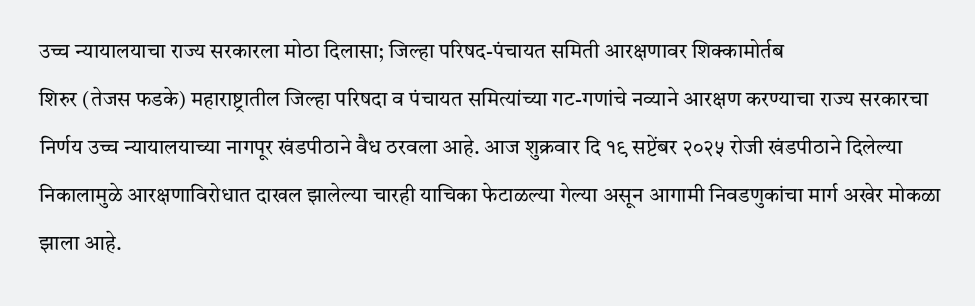उच्च न्यायालयाचा राज्य सरकारला मोठा दिलासा; जिल्हा परिषद-पंचायत समिती आरक्षणावर शिक्कामोर्तब
शिरुर (तेजस फडके) महाराष्ट्रातील जिल्हा परिषदा व पंचायत समित्यांच्या गट-गणांचे नव्याने आरक्षण करण्याचा राज्य सरकारचा निर्णय उच्च न्यायालयाच्या नागपूर खंडपीठाने वैध ठरवला आहे. आज शुक्रवार दि १९ सप्टेंबर २०२५ रोजी खंडपीठाने दिलेल्या निकालामुळे आरक्षणाविरोधात दाखल झालेल्या चारही याचिका फेटाळल्या गेल्या असून आगामी निवडणुकांचा मार्ग अखेर मोकळा झाला आहे.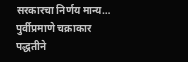सरकारचा निर्णय मान्य… पुर्वीप्रमाणे चक्राकार पद्धतीने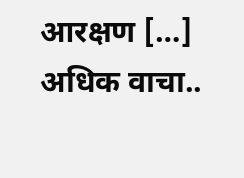आरक्षण […]
अधिक वाचा..